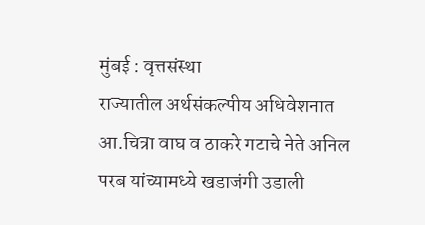मुंबई : वृत्तसंस्था
राज्यातील अर्थसंकल्पीय अधिवेशनात आ.चित्रा वाघ व ठाकरे गटाचे नेते अनिल परब यांच्यामध्ये खडाजंगी उडाली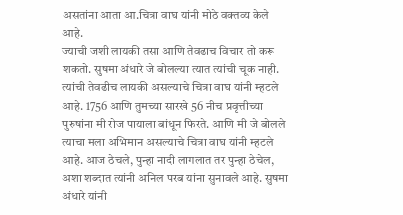असतांना आता आ.चित्रा वाघ यांनी मोठे वक्तव्य केले आहे.
ज्याची जशी लायकी तसा आणि तेवढाच विचार तो करू शकतो. सुषमा अंधारे जे बोलल्या त्यात त्यांची चूक नाही. त्यांची तेवढीच लायकी असल्याचे चित्रा वाघ यांनी म्हटले आहे. 1756 आणि तुमच्या सारखे 56 नीच प्रवृत्तीच्या पुरुषांना मी रोज पायाला बांधून फिरते. आणि मी जे बोलले त्याचा मला अभिमान असल्याचे चित्रा वाघ यांनी म्हटले आहे. आज ठेचले, पुन्हा नादी लागलात तर पुन्हा ठेचेल, अशा शब्दात त्यांनी अनिल परब यांना सुनावले आहे. सुषमा अंधारे यांनी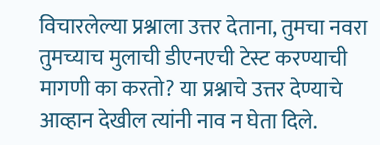विचारलेल्या प्रश्नाला उत्तर देताना, तुमचा नवरा तुमच्याच मुलाची डीएनएची टेस्ट करण्याची मागणी का करतो? या प्रश्नाचे उत्तर देण्याचे आव्हान देखील त्यांनी नाव न घेता दिले.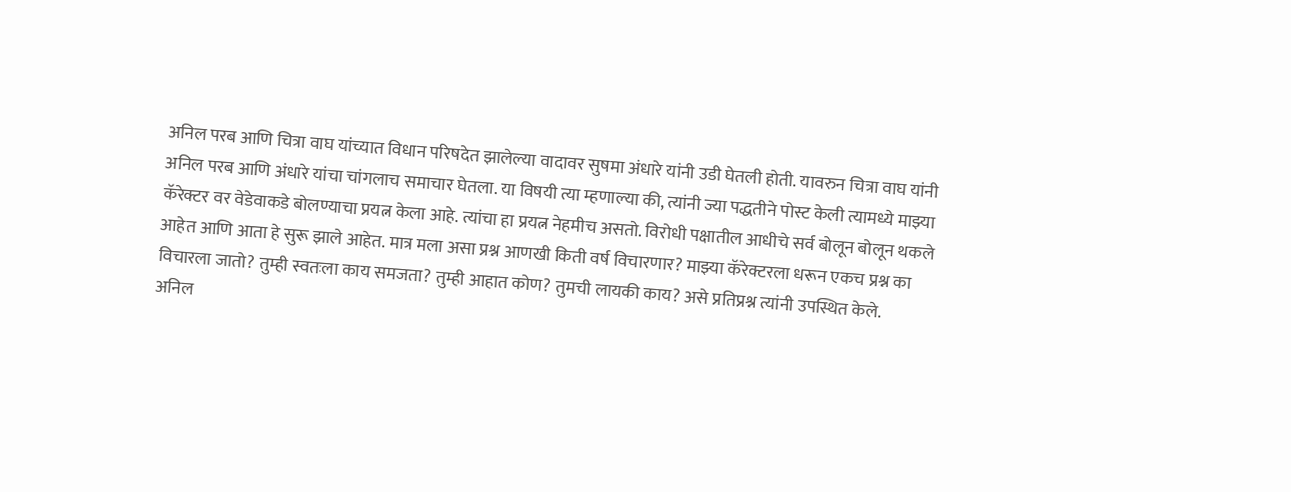अनिल परब आणि चित्रा वाघ यांच्यात विधान परिषदेत झालेल्या वादावर सुषमा अंधारे यांनी उडी घेतली होती. यावरुन चित्रा वाघ यांनी अनिल परब आणि अंधारे यांचा चांगलाच समाचार घेतला. या विषयी त्या म्हणाल्या की, त्यांनी ज्या पद्धतीने पोस्ट केली त्यामध्ये माझ्या कॅरेक्टर वर वेडेवाकडे बोलण्याचा प्रयत्न केला आहे. त्यांचा हा प्रयत्न नेहमीच असतो. विरोधी पक्षातील आधीचे सर्व बोलून बोलून थकले आहेत आणि आता हे सुरू झाले आहेत. मात्र मला असा प्रश्न आणखी किती वर्ष विचारणार? माझ्या कॅरेक्टरला धरून एकच प्रश्न का विचारला जातो? तुम्ही स्वतःला काय समजता? तुम्ही आहात कोण? तुमची लायकी काय? असे प्रतिप्रश्न त्यांनी उपस्थित केले.
अनिल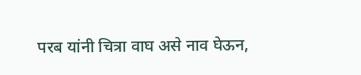परब यांनी चित्रा वाघ असे नाव घेऊन,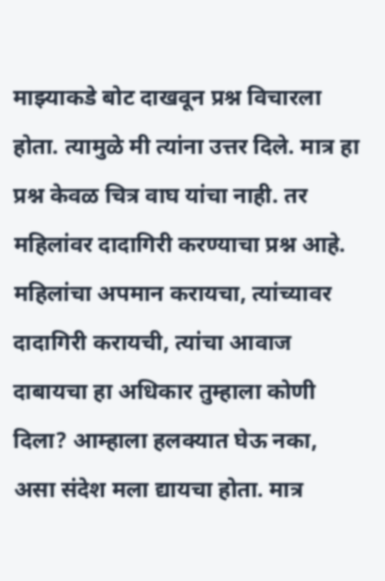माझ्याकडे बोट दाखवून प्रश्न विचारला होता. त्यामुळे मी त्यांना उत्तर दिले. मात्र हा प्रश्न केवळ चित्र वाघ यांचा नाही. तर महिलांवर दादागिरी करण्याचा प्रश्न आहे. महिलांचा अपमान करायचा, त्यांच्यावर दादागिरी करायची, त्यांचा आवाज दाबायचा हा अधिकार तुम्हाला कोणी दिला? आम्हाला हलक्यात घेऊ नका, असा संदेश मला द्यायचा होता. मात्र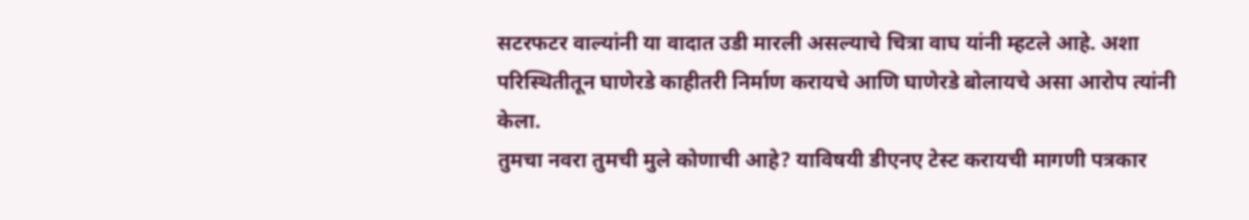सटरफटर वाल्यांनी या वादात उडी मारली असल्याचे चित्रा वाघ यांनी म्हटले आहे. अशा परिस्थितीतून घाणेरडे काहीतरी निर्माण करायचे आणि घाणेरडे बोलायचे असा आरोप त्यांनी केला.
तुमचा नवरा तुमची मुले कोणाची आहे? याविषयी डीएनए टेस्ट करायची मागणी पत्रकार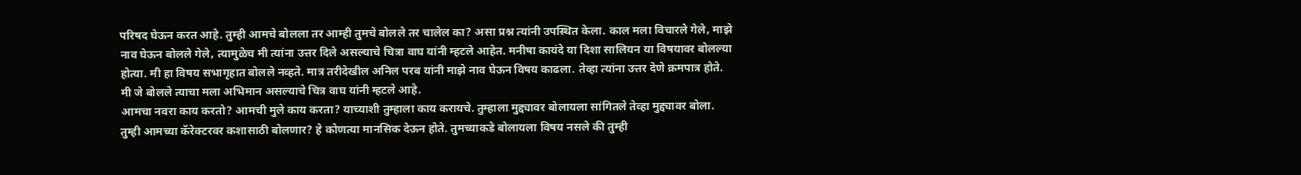परिषद घेऊन करत आहे. तुम्ही आमचे बोलला तर आम्ही तुमचे बोलले तर चालेल का? असा प्रश्न त्यांनी उपस्थित केला. काल मला विचारले गेले, माझे नाव घेऊन बोलले गेले, त्यामुळेच मी त्यांना उत्तर दिले असल्याचे चित्रा वाघ यांनी म्हटले आहेत. मनीषा कायंदे या दिशा सालियन या विषयावर बोलल्या होत्या. मी हा विषय सभागृहात बोलले नव्हते. मात्र तरीदेखील अनिल परब यांनी माझे नाव घेऊन विषय काढला. तेव्हा त्यांना उत्तर देणे क्रमपात्र होते. मी जे बोलले त्याचा मला अभिमान असल्याचे चित्र वाघ यांनी म्हटले आहे.
आमचा नवरा काय करतो? आमची मुले काय करता? याच्याशी तुम्हाला काय करायचे. तुम्हाला मुद्द्यावर बोलायला सांगितले तेव्हा मुद्द्यावर बोला. तुम्ही आमच्या कॅरेक्टरवर कशासाठी बोलणार? हे कोणत्या मानसिक देऊन होते. तुमच्याकडे बोलायला विषय नसले की तुम्ही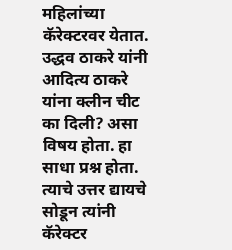महिलांच्या कॅरेक्टरवर येतात. उद्धव ठाकरे यांनी आदित्य ठाकरे यांना क्लीन चीट का दिली? असा विषय होता. हा साधा प्रश्न होता. त्याचे उत्तर द्यायचे सोडून त्यांनी कॅरेक्टर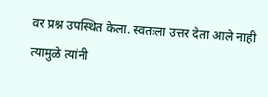वर प्रश्न उपस्थित केला. स्वतःला उत्तर देता आले नाही त्यामुळे त्यांनी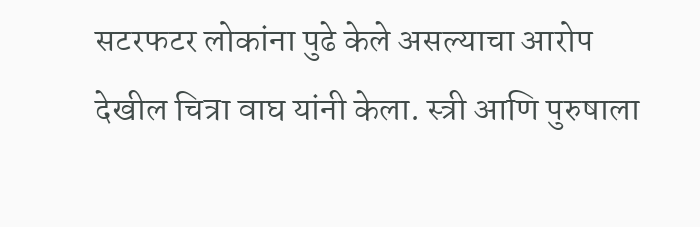सटरफटर लोकांना पुढे केले असल्याचा आरोप देखील चित्रा वाघ यांनी केला. स्त्री आणि पुरुषाला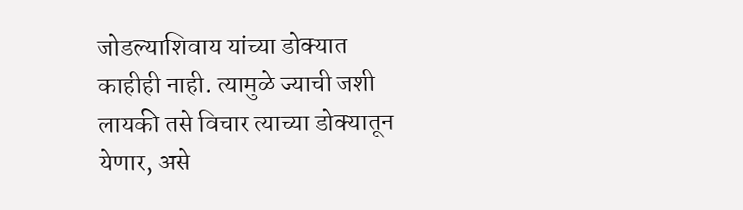जोडल्याशिवाय यांच्या डोक्यात काहीही नाही. त्यामुळे ज्याची जशी लायकी तसे विचार त्याच्या डोक्यातून येणार, असे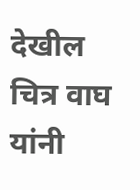देखील चित्र वाघ यांनी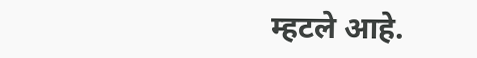म्हटले आहे.